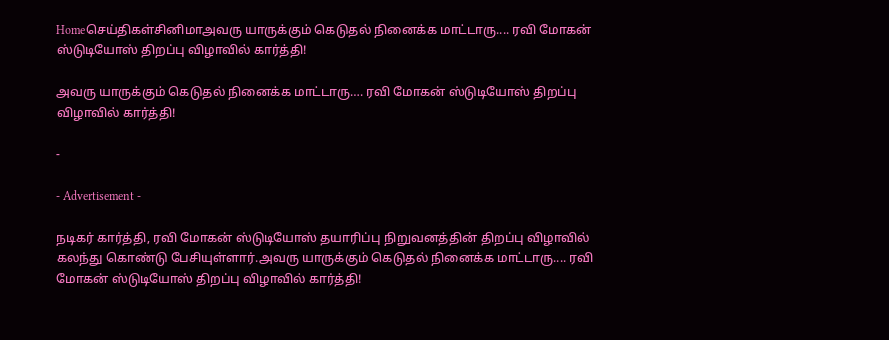Homeசெய்திகள்சினிமாஅவரு யாருக்கும் கெடுதல் நினைக்க மாட்டாரு.... ரவி மோகன் ஸ்டுடியோஸ் திறப்பு விழாவில் கார்த்தி!

அவரு யாருக்கும் கெடுதல் நினைக்க மாட்டாரு…. ரவி மோகன் ஸ்டுடியோஸ் திறப்பு விழாவில் கார்த்தி!

-

- Advertisement -

நடிகர் கார்த்தி, ரவி மோகன் ஸ்டுடியோஸ் தயாரிப்பு நிறுவனத்தின் திறப்பு விழாவில் கலந்து கொண்டு பேசியுள்ளார்.அவரு யாருக்கும் கெடுதல் நினைக்க மாட்டாரு.... ரவி மோகன் ஸ்டுடியோஸ் திறப்பு விழாவில் கார்த்தி!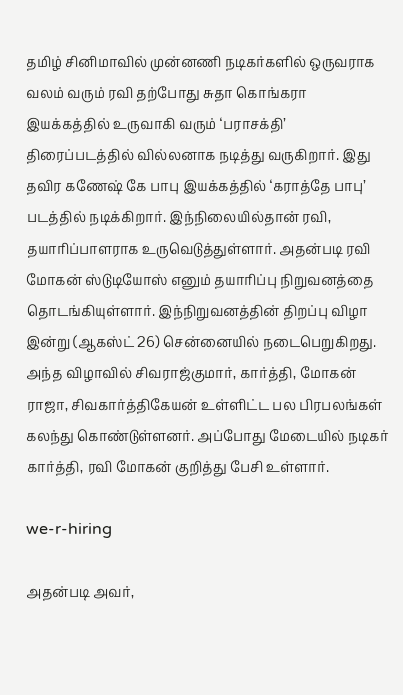தமிழ் சினிமாவில் முன்னணி நடிகர்களில் ஒருவராக வலம் வரும் ரவி தற்போது சுதா கொங்கரா இயக்கத்தில் உருவாகி வரும் ‘பராசக்தி’ திரைப்படத்தில் வில்லனாக நடித்து வருகிறார். இது தவிர கணேஷ் கே பாபு இயக்கத்தில் ‘கராத்தே பாபு’ படத்தில் நடிக்கிறார். இந்நிலையில்தான் ரவி, தயாரிப்பாளராக உருவெடுத்துள்ளார். அதன்படி ரவி மோகன் ஸ்டுடியோஸ் எனும் தயாரிப்பு நிறுவனத்தை தொடங்கியுள்ளார். இந்நிறுவனத்தின் திறப்பு விழா இன்று (ஆகஸ்ட் 26) சென்னையில் நடைபெறுகிறது. அந்த விழாவில் சிவராஜ்குமார், கார்த்தி, மோகன் ராஜா, சிவகார்த்திகேயன் உள்ளிட்ட பல பிரபலங்கள் கலந்து கொண்டுள்ளனர். அப்போது மேடையில் நடிகர் கார்த்தி, ரவி மோகன் குறித்து பேசி உள்ளார்.

we-r-hiring

அதன்படி அவர்,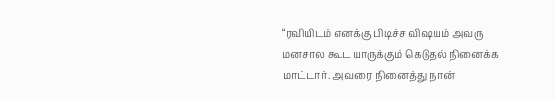“ரவியிடம் எனக்கு பிடிச்ச விஷயம் அவரு மனசால கூட யாருக்கும் கெடுதல் நினைக்க மாட்டார். அவரை நினைத்து நான்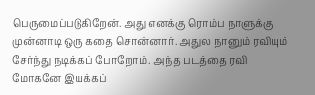பெருமைப்படுகிறேன். அது எனக்கு ரொம்ப நாளுக்கு முன்னாடி ஒரு கதை சொன்னார். அதுல நானும் ரவியும் சேர்ந்து நடிக்கப் போறோம். அந்த படத்தை ரவி மோகனே இயக்கப்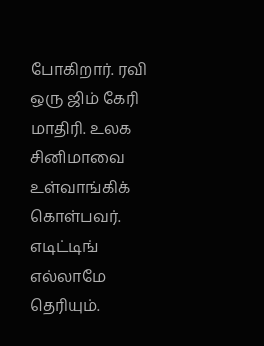போகிறார். ரவி ஒரு ஜிம் கேரி மாதிரி. உலக சினிமாவை உள்வாங்கிக் கொள்பவர். எடிட்டிங் எல்லாமே தெரியும்.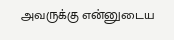அவருக்கு என்னுடைய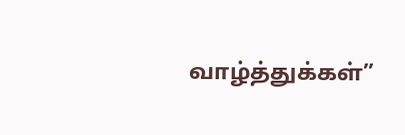வாழ்த்துக்கள்”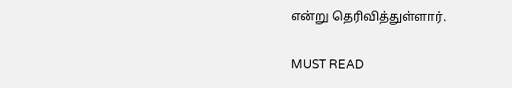என்று தெரிவித்துள்ளார்.

MUST READ